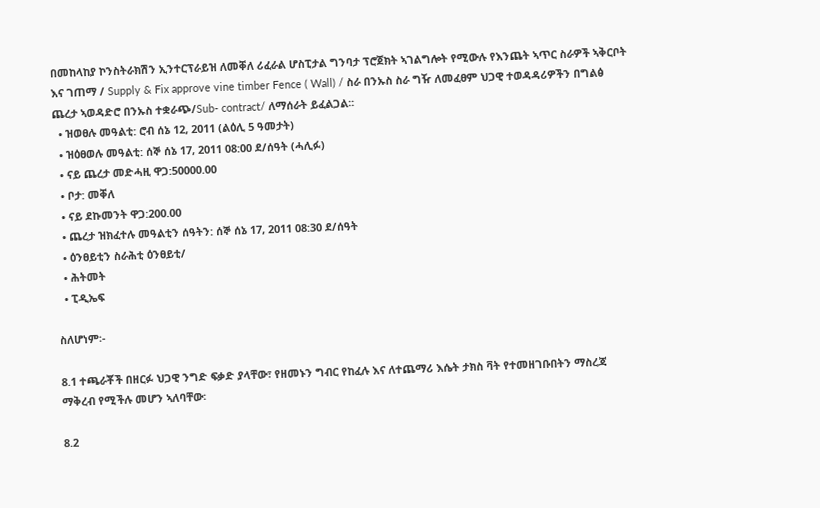በመከላከያ ኮንስትራክሽን ኢንተርፕራይዝ ለመቐለ ሪፈራል ሆስፒታል ግንባታ ፕሮጀክት ኣገልግሎት የሚውሉ የእንጨት ኣጥር ስራዎች ኣቅርቦት እና ገጠማ / Supply & Fix approve vine timber Fence ( Wall) / ስራ በንኡስ ስራ ግዥ ለመፈፀም ህጋዊ ተወዳዳሪዎችን በግልፅ ጨረታ ኣወዳድሮ በንኡስ ተቋራጭ/Sub- contract/ ለማሰራት ይፈልጋል፡፡
  • ዝወፀሉ መዓልቲ: ሮብ ሰኔ 12, 2011 (ልዕሊ 5 ዓመታት)
  • ዝዕፀወሉ መዓልቲ: ሰኞ ሰኔ 17, 2011 08:00 ደ/ሰዓት (ሓሊፉ)
  • ናይ ጨረታ መድሓዚ ዋጋ:50000.00
  • ቦታ: መቐለ
  • ናይ ደኩመንት ዋጋ:200.00
  • ጨረታ ዝክፈተሉ መዓልቲን ሰዓትን: ሰኞ ሰኔ 17, 2011 08:30 ደ/ሰዓት
  • ዕንፀይቲን ስራሕቲ ዕንፀይቲ/
  • ሕትመት
  • ፒዲኤፍ

ስለሆነም፡-

8.1 ተጫራቾች በዘርፉ ህጋዊ ንግድ ፍቃድ ያላቸው፣ የዘመኑን ግብር የከፈሉ እና ለተጨማሪ እሴት ታክስ ቫት የተመዘገቡበትን ማስረጃ ማቅረብ የሚችሉ መሆን ኣለባቸው፡

8.2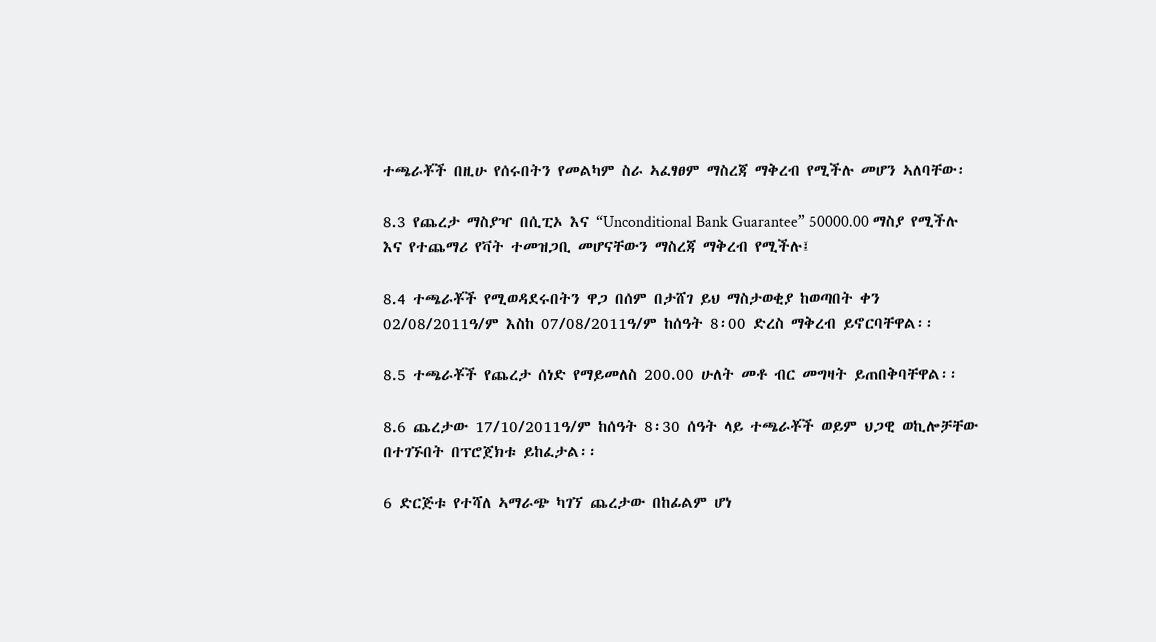ተጫራቾች በዚሁ የሰሩበትን የመልካም ስራ ኣፈፃፀም ማስረጃ ማቅረብ የሚችሉ መሆን ኣለባቸው፡

8.3 የጨረታ ማስያዣ በሲፒኦ እና “Unconditional Bank Guarantee” 50000.00 ማስያ የሚችሉ እና የተጨማሪ የቫት ተመዝጋቢ መሆናቸውን ማስረጃ ማቅረብ የሚችሉ፤

8.4 ተጫራቾች የሚወዳደሩበትን ዋጋ በሰም በታሸገ ይህ ማስታወቂያ ከወጣበት ቀን 02/08/2011ዓ/ም እስከ 07/08/2011ዓ/ም ከሰዓት 8፡00 ድረስ ማቅረብ ይኖርባቸዋል፡፡

8.5 ተጫራቾች የጨረታ ሰነድ የማይመለስ 200.00 ሁለት መቶ ብር መግዛት ይጠበቅባቸዋል፡፡

8.6 ጨረታው 17/10/2011ዓ/ም ከሰዓት 8፡30 ሰዓት ላይ ተጫራቾች ወይም ህጋዊ ወኪሎቻቸው በተገኙበት በፕሮጀክቱ ይከፈታል፡፡

6 ድርጅቱ የተሻለ ኣማራጭ ካገኘ ጨረታው በከፊልም ሆነ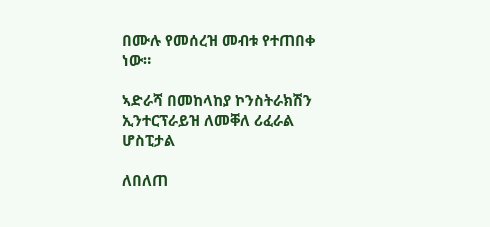በሙሉ የመሰረዝ መብቱ የተጠበቀ ነው።

ኣድራሻ በመከላከያ ኮንስትራክሽን ኢንተርፕራይዝ ለመቐለ ሪፈራል ሆስፒታል

ለበለጠ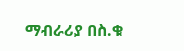ማብራሪያ በስ.ቁ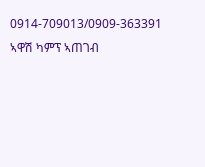0914-709013/0909-363391 ኣዋሽ ካምፕ ኣጠገብ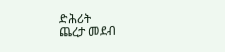ድሕሪት
ጨረታ መደብ